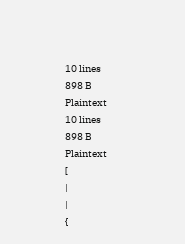10 lines
898 B
Plaintext
10 lines
898 B
Plaintext
[
|
|
{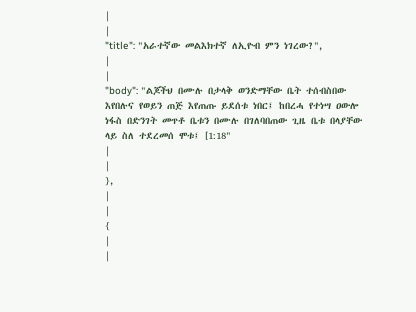|
|
"title": "አራተኛው መልእክተኛ ለኢዮብ ምን ነገረው?",
|
|
"body": "ልጆችህ በሙሉ በታላቅ ወንድማቸው ቤት ተሰብስበው እየበሉና የወይን ጠጅ እየጠጡ ይደሰቱ ነበር፤ ከበረሓ የተነሣ ዐውሎ ነፋስ በድንገት መጥቶ ቤቱን በሙሉ በገለባበጠው ጊዜ ቤቱ በላያቸው ላይ ስለ ተደረመሰ ሞቱ፤ [1:18"
|
|
},
|
|
{
|
|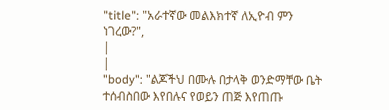"title": "አራተኛው መልእክተኛ ለኢዮብ ምን ነገረው?",
|
|
"body": "ልጆችህ በሙሉ በታላቅ ወንድማቸው ቤት ተሰብስበው እየበሉና የወይን ጠጅ እየጠጡ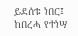ይደሰቱ ነበር፤ ከበረሓ የተነሣ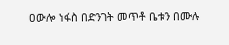ዐውሎ ነፋስ በድንገት መጥቶ ቤቱን በሙሉ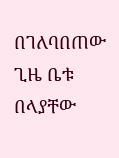በገለባበጠው ጊዜ ቤቱ በላያቸው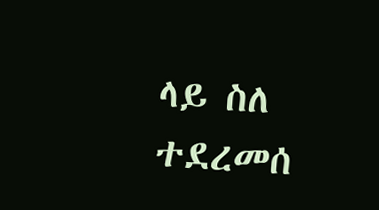ላይ ስለ ተደረመሰ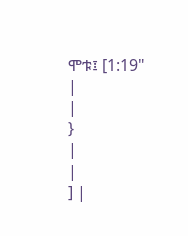ሞቱ፤ [1:19"
|
|
}
|
|
] |